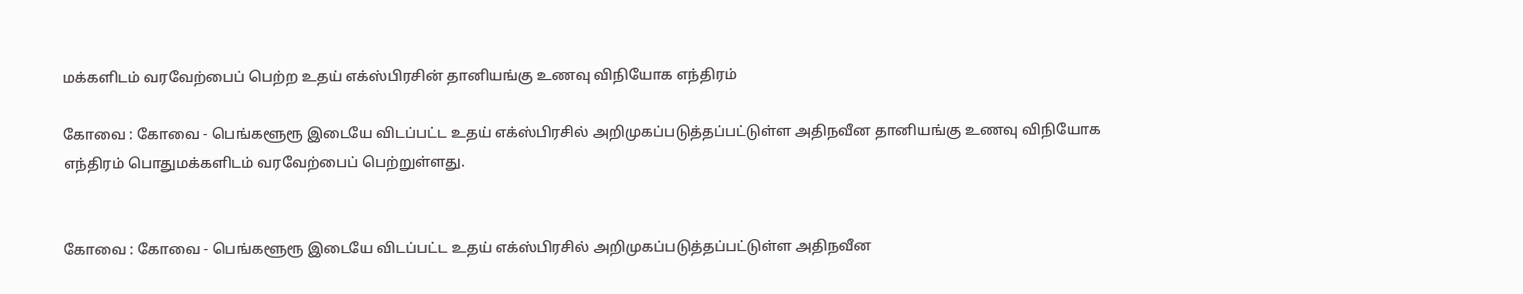மக்களிடம் வரவேற்பைப் பெற்ற உதய் எக்ஸ்பிரசின் தானியங்கு உணவு விநியோக எந்திரம்

கோவை : கோவை - பெங்களூரூ இடையே விடப்பட்ட உதய் எக்ஸ்பிரசில் அறிமுகப்படுத்தப்பட்டுள்ள அதிநவீன தானியங்கு உணவு விநியோக எந்திரம் பொதுமக்களிடம் வரவேற்பைப் பெற்றுள்ளது.


கோவை : கோவை - பெங்களூரூ இடையே விடப்பட்ட உதய் எக்ஸ்பிரசில் அறிமுகப்படுத்தப்பட்டுள்ள அதிநவீன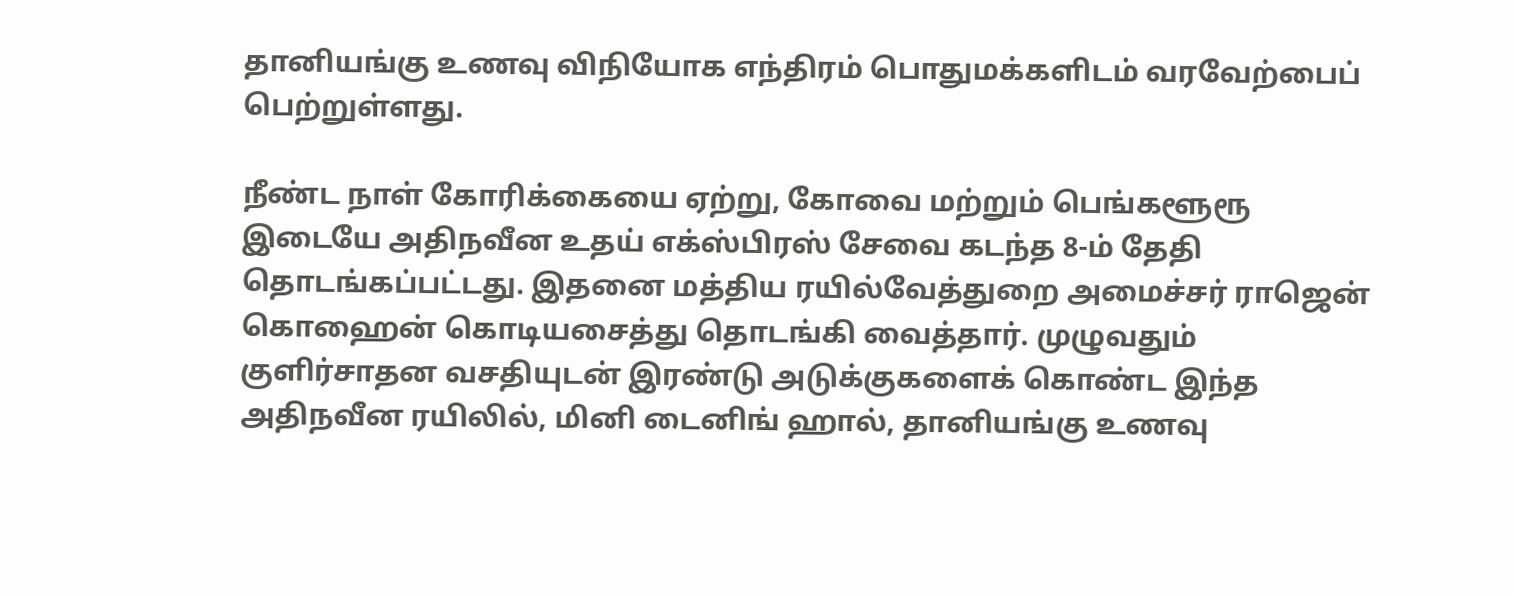தானியங்கு உணவு விநியோக எந்திரம் பொதுமக்களிடம் வரவேற்பைப் பெற்றுள்ளது.

நீண்ட நாள் கோரிக்கையை ஏற்று, கோவை மற்றும் பெங்களூரூ இடையே அதிநவீன உதய் எக்ஸ்பிரஸ் சேவை கடந்த 8-ம் தேதி தொடங்கப்பட்டது. இதனை மத்திய ரயில்வேத்துறை அமைச்சர் ராஜென் கொஹைன் கொடியசைத்து தொடங்கி வைத்தார். முழுவதும் குளிர்சாதன வசதியுடன் இரண்டு அடுக்குகளைக் கொண்ட இந்த அதிநவீன ரயிலில், மினி டைனிங் ஹால், தானியங்கு உணவு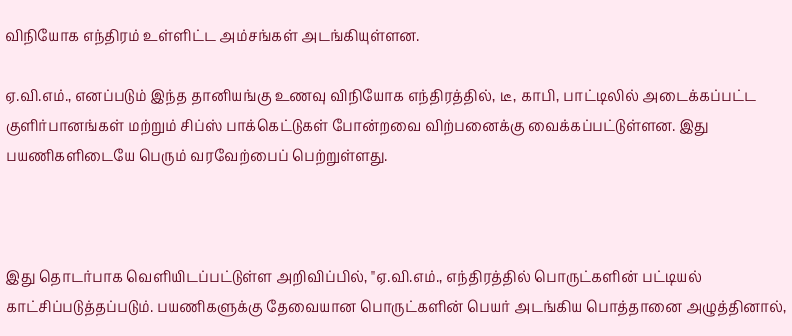விநியோக எந்திரம் உள்ளிட்ட அம்சங்கள் அடங்கியுள்ளன.

ஏ.வி.எம்., எனப்படும் இந்த தானியங்கு உணவு விநியோக எந்திரத்தில், டீ, காபி, பாட்டிலில் அடைக்கப்பட்ட குளிர்பானங்கள் மற்றும் சிப்ஸ் பாக்கெட்டுகள் போன்றவை விற்பனைக்கு வைக்கப்பட்டுள்ளன. இது பயணிகளிடையே பெரும் வரவேற்பைப் பெற்றுள்ளது.



இது தொடர்பாக வெளியிடப்பட்டுள்ள அறிவிப்பில், "ஏ.வி.எம்., எந்திரத்தில் பொருட்களின் பட்டியல் காட்சிப்படுத்தப்படும். பயணிகளுக்கு தேவையான பொருட்களின் பெயர் அடங்கிய பொத்தானை அழுத்தினால்,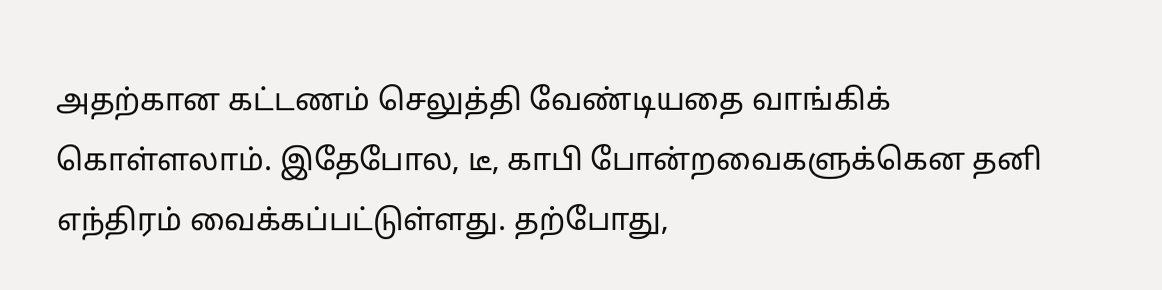அதற்கான கட்டணம் செலுத்தி வேண்டியதை வாங்கிக் கொள்ளலாம். இதேபோல, டீ, காபி போன்றவைகளுக்கென தனி எந்திரம் வைக்கப்பட்டுள்ளது. தற்போது,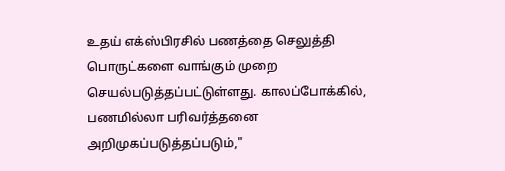உதய் எக்ஸ்பிரசில் பணத்தை செலுத்தி பொருட்களை வாங்கும் முறை செயல்படுத்தப்பட்டுள்ளது. காலப்போக்கில், பணமில்லா பரிவர்த்தனை அறிமுகப்படுத்தப்படும்,"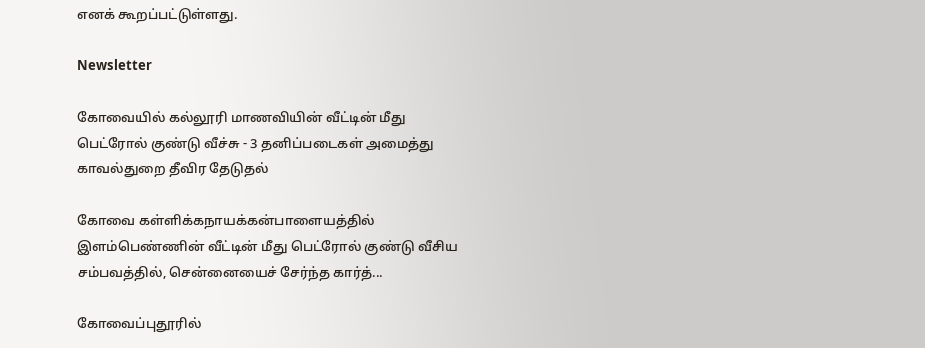எனக் கூறப்பட்டுள்ளது.

Newsletter

கோவையில் கல்லூரி மாணவியின் வீட்டின் மீது பெட்ரோல் குண்டு வீச்சு - 3 தனிப்படைகள் அமைத்து காவல்துறை தீவிர தேடுதல்

கோவை கள்ளிக்கநாயக்கன்பாளையத்தில் இளம்பெண்ணின் வீட்டின் மீது பெட்ரோல் குண்டு வீசிய சம்பவத்தில், சென்னையைச் சேர்ந்த கார்த்...

கோவைப்புதூரில்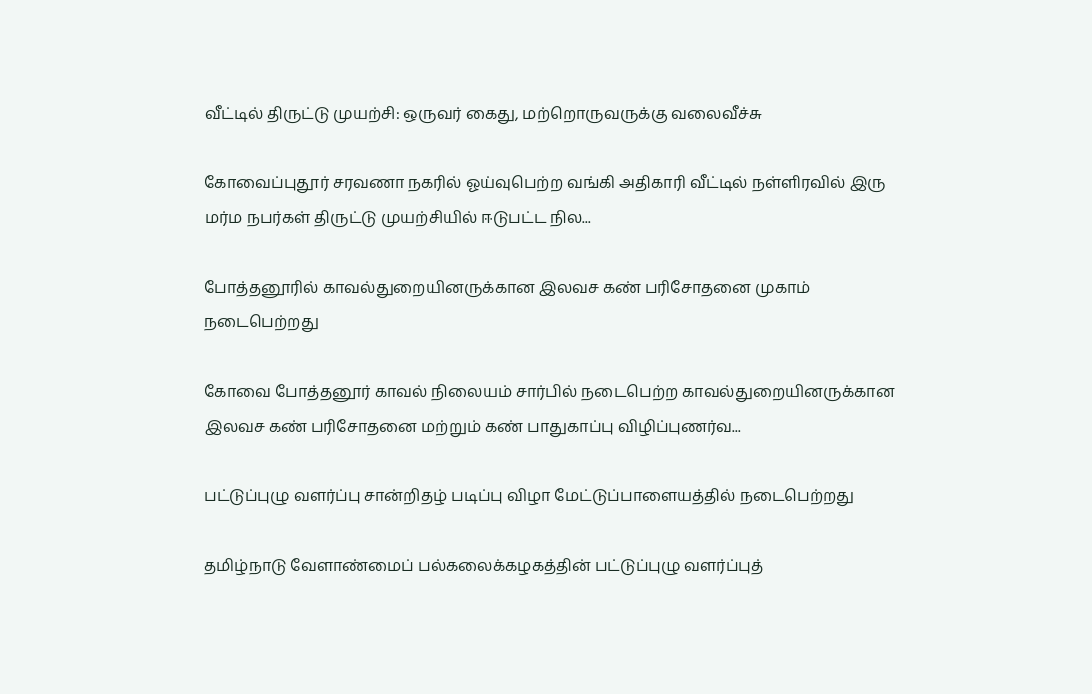வீட்டில் திருட்டு முயற்சி: ஒருவர் கைது, மற்றொருவருக்கு வலைவீச்சு

கோவைப்புதூர் சரவணா நகரில் ஓய்வுபெற்ற வங்கி அதிகாரி வீட்டில் நள்ளிரவில் இரு மர்ம நபர்கள் திருட்டு முயற்சியில் ஈடுபட்ட நில...

போத்தனூரில் காவல்துறையினருக்கான இலவச கண் பரிசோதனை முகாம் நடைபெற்றது

கோவை போத்தனூர் காவல் நிலையம் சார்பில் நடைபெற்ற காவல்துறையினருக்கான இலவச கண் பரிசோதனை மற்றும் கண் பாதுகாப்பு விழிப்புணர்வ...

பட்டுப்புழு வளர்ப்பு சான்றிதழ் படிப்பு விழா மேட்டுப்பாளையத்தில் நடைபெற்றது

தமிழ்நாடு வேளாண்மைப் பல்கலைக்கழகத்தின் பட்டுப்புழு வளர்ப்புத்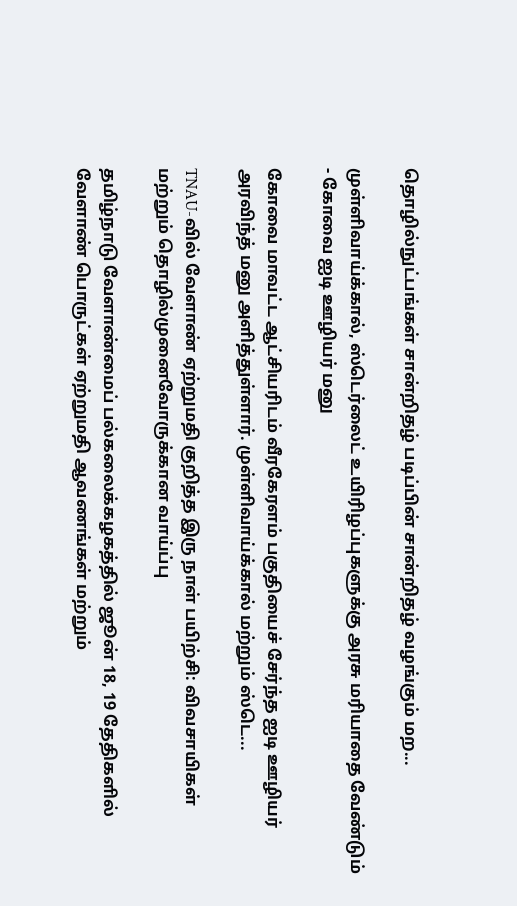தொழில்நுட்பங்கள் சான்றிதழ் படிப்பின் சான்றிதழ் வழங்கும் மற...

முள்ளிவாய்க்கால், ஸ்டெர்லைட் உயிரிழப்புகளுக்கு அரசு மரியாதை வேண்டும் - கோவை ஐடி ஊழியர் மனு

கோவை மாவட்ட ஆட்சியரிடம் வீரகேரளம் பகுதியைச் சேர்ந்த ஐடி ஊழியர் அரவிந்த் மனு அளித்துள்ளார். முள்ளிவாய்க்கால் மற்றும் ஸ்டெ...

TNAU-வில் வேளாண் ஏற்றுமதி குறித்த இரு நாள் பயிற்சி: விவசாயிகள் மற்றும் தொழில்முனைவோருக்கான வாய்ப்பு

தமிழ்நாடு வேளாண்மைப் பல்கலைக்கழகத்தில் ஜூன் 18, 19 தேதிகளில் வேளாண் பொருட்கள் ஏற்றுமதி ஆவணங்கள் மற்றும்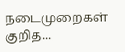நடைமுறைகள் குறித...